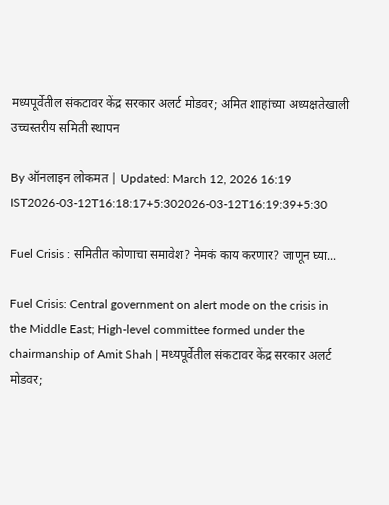मध्यपूर्वेतील संकटावर केंद्र सरकार अलर्ट मोडवर; अमित शाहांच्या अध्यक्षतेखाली उच्चस्तरीय समिती स्थापन

By ऑनलाइन लोकमत | Updated: March 12, 2026 16:19 IST2026-03-12T16:18:17+5:302026-03-12T16:19:39+5:30

Fuel Crisis : समितीत कोणाचा समावेश? नेमकं काय करणार? जाणून घ्या...

Fuel Crisis: Central government on alert mode on the crisis in the Middle East; High-level committee formed under the chairmanship of Amit Shah | मध्यपूर्वेतील संकटावर केंद्र सरकार अलर्ट मोडवर;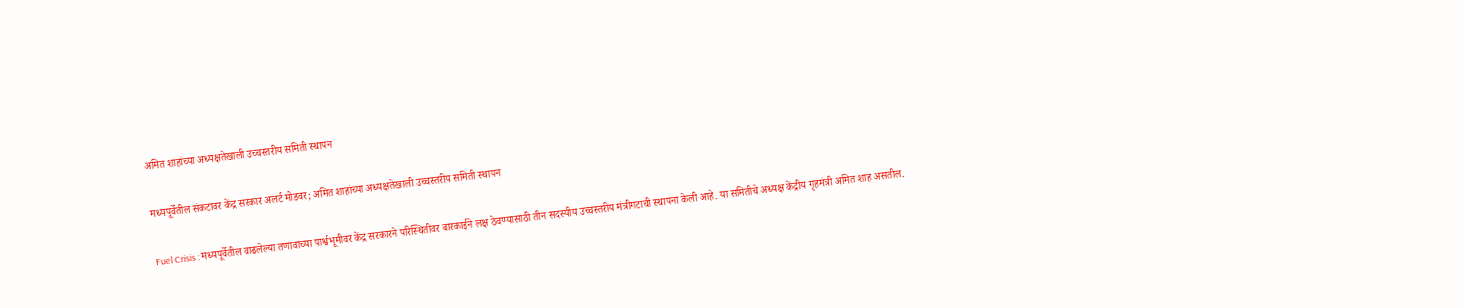अमित शाहांच्या अध्यक्षतेखाली उच्चस्तरीय समिती स्थापन

मध्यपूर्वेतील संकटावर केंद्र सरकार अलर्ट मोडवर; अमित शाहांच्या अध्यक्षतेखाली उच्चस्तरीय समिती स्थापन

Fuel Crisis : मध्यपूर्वेतील वाढलेल्या तणावाच्या पार्श्वभूमीवर केंद्र सरकारने परिस्थितीवर बारकाईने लक्ष ठेवण्यासाठी तीन सदस्यीय उच्चस्तरीय मंत्रीगटाची स्थापना केली आहे. या समितीचे अध्यक्ष केंद्रीय गृहमंत्री अमित शाह असतील.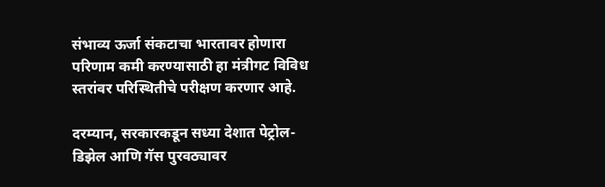संभाव्य ऊर्जा संकटाचा भारतावर होणारा परिणाम कमी करण्यासाठी हा मंत्रीगट विविध स्तरांवर परिस्थितीचे परीक्षण करणार आहे.

दरम्यान, सरकारकडून सध्या देशात पेट्रोल-डिझेल आणि गॅस पुरवठ्यावर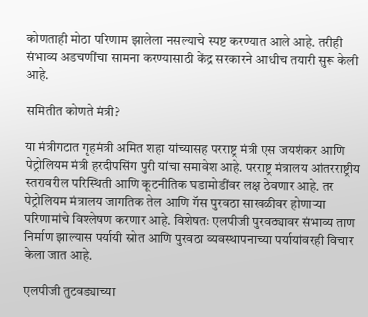कोणताही मोठा परिणाम झालेला नसल्याचे स्पष्ट करण्यात आले आहे. तरीही संभाव्य अडचणींचा सामना करण्यासाठी केंद्र सरकारने आधीच तयारी सुरू केली आहे.

समितीत कोणते मंत्री?

या मंत्रीगटात गृहमंत्री अमित शहा यांच्यासह परराष्ट्र मंत्री एस जयशंकर आणि पेट्रोलियम मंत्री हरदीपसिंग पुरी यांचा समावेश आहे. परराष्ट्र मंत्रालय आंतरराष्ट्रीय स्तरावरील परिस्थिती आणि कूटनीतिक घडामोडींवर लक्ष ठेवणार आहे. तर पेट्रोलियम मंत्रालय जागतिक तेल आणि गॅस पुरवठा साखळीवर होणाऱ्या परिणामांचे विश्लेषण करणार आहे. विशेषतः एलपीजी पुरवठ्यावर संभाव्य ताण निर्माण झाल्यास पर्यायी स्रोत आणि पुरवठा व्यवस्थापनाच्या पर्यायांवरही विचार केला जात आहे.

एलपीजी तुटवड्याच्या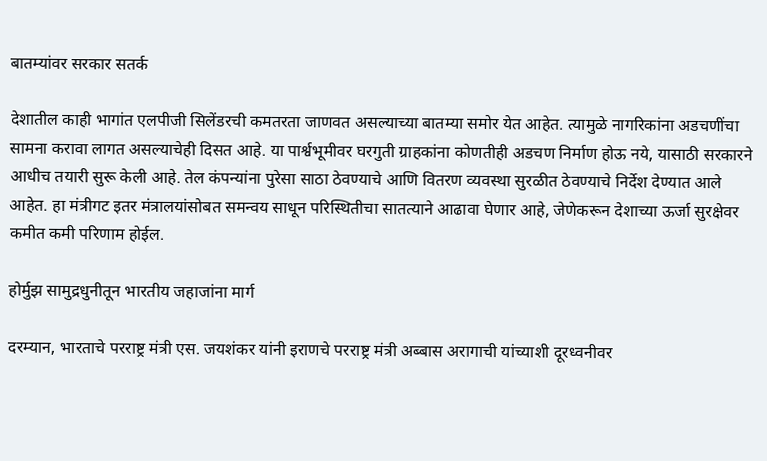बातम्यांवर सरकार सतर्क

देशातील काही भागांत एलपीजी सिलेंडरची कमतरता जाणवत असल्याच्या बातम्या समोर येत आहेत. त्यामुळे नागरिकांना अडचणींचा सामना करावा लागत असल्याचेही दिसत आहे. या पार्श्वभूमीवर घरगुती ग्राहकांना कोणतीही अडचण निर्माण होऊ नये, यासाठी सरकारने आधीच तयारी सुरू केली आहे. तेल कंपन्यांना पुरेसा साठा ठेवण्याचे आणि वितरण व्यवस्था सुरळीत ठेवण्याचे निर्देश देण्यात आले आहेत. हा मंत्रीगट इतर मंत्रालयांसोबत समन्वय साधून परिस्थितीचा सातत्याने आढावा घेणार आहे, जेणेकरून देशाच्या ऊर्जा सुरक्षेवर कमीत कमी परिणाम होईल.

होर्मुझ सामुद्रधुनीतून भारतीय जहाजांना मार्ग

दरम्यान, भारताचे परराष्ट्र मंत्री एस. जयशंकर यांनी इराणचे परराष्ट्र मंत्री अब्बास अरागाची यांच्याशी दूरध्वनीवर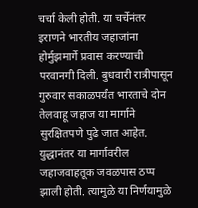चर्चा केली होती. या चर्चेनंतर इराणने भारतीय जहाजांना होर्मुझमार्गे प्रवास करण्याची परवानगी दिली. बुधवारी रात्रीपासून गुरुवार सकाळपर्यंत भारताचे दोन तेलवाहू जहाज या मार्गाने सुरक्षितपणे पुढे जात आहेत. युद्धानंतर या मार्गावरील जहाजवाहतूक जवळपास ठप्प झाली होती. त्यामुळे या निर्णयामुळे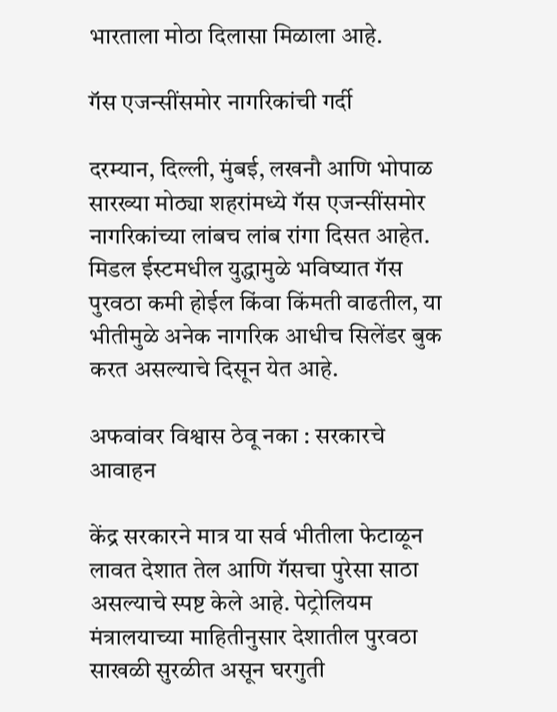भारताला मोठा दिलासा मिळाला आहे.

गॅस एजन्सींसमोर नागरिकांची गर्दी

दरम्यान, दिल्ली, मुंबई, लखनौ आणि भोपाळ सारख्या मोठ्या शहरांमध्ये गॅस एजन्सींसमोर नागरिकांच्या लांबच लांब रांगा दिसत आहेत. मिडल ईस्टमधील युद्धामुळे भविष्यात गॅस पुरवठा कमी होईल किंवा किंमती वाढतील, या भीतीमुळे अनेक नागरिक आधीच सिलेंडर बुक करत असल्याचे दिसून येत आहे.

अफवांवर विश्वास ठेवू नका : सरकारचे आवाहन

केंद्र सरकारने मात्र या सर्व भीतीला फेटाळून लावत देशात तेल आणि गॅसचा पुरेसा साठा असल्याचे स्पष्ट केले आहे. पेट्रोलियम मंत्रालयाच्या माहितीनुसार देशातील पुरवठा साखळी सुरळीत असून घरगुती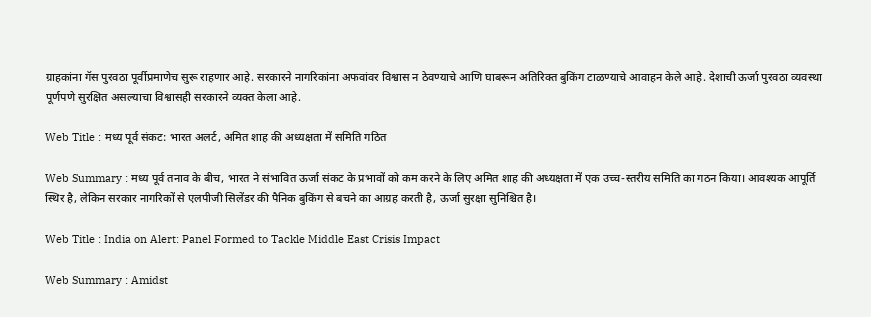ग्राहकांना गॅस पुरवठा पूर्वीप्रमाणेच सुरू राहणार आहे. सरकारने नागरिकांना अफवांवर विश्वास न ठेवण्याचे आणि घाबरून अतिरिक्त बुकिंग टाळण्याचे आवाहन केले आहे. देशाची ऊर्जा पुरवठा व्यवस्था पूर्णपणे सुरक्षित असल्याचा विश्वासही सरकारने व्यक्त केला आहे.

Web Title : मध्य पूर्व संकट: भारत अलर्ट, अमित शाह की अध्यक्षता में समिति गठित

Web Summary : मध्य पूर्व तनाव के बीच, भारत ने संभावित ऊर्जा संकट के प्रभावों को कम करने के लिए अमित शाह की अध्यक्षता में एक उच्च-स्तरीय समिति का गठन किया। आवश्यक आपूर्ति स्थिर है, लेकिन सरकार नागरिकों से एलपीजी सिलेंडर की पैनिक बुकिंग से बचने का आग्रह करती है, ऊर्जा सुरक्षा सुनिश्चित है।

Web Title : India on Alert: Panel Formed to Tackle Middle East Crisis Impact

Web Summary : Amidst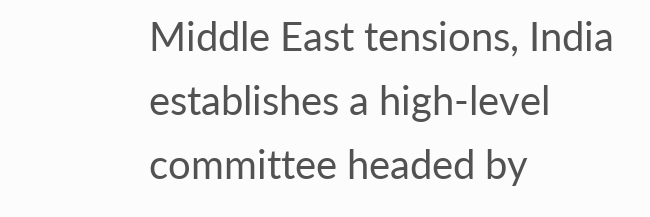Middle East tensions, India establishes a high-level committee headed by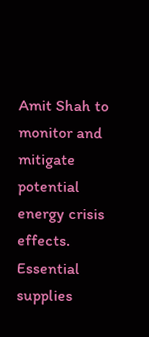Amit Shah to monitor and mitigate potential energy crisis effects. Essential supplies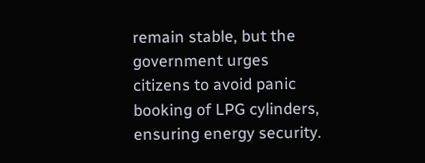remain stable, but the government urges citizens to avoid panic booking of LPG cylinders, ensuring energy security.